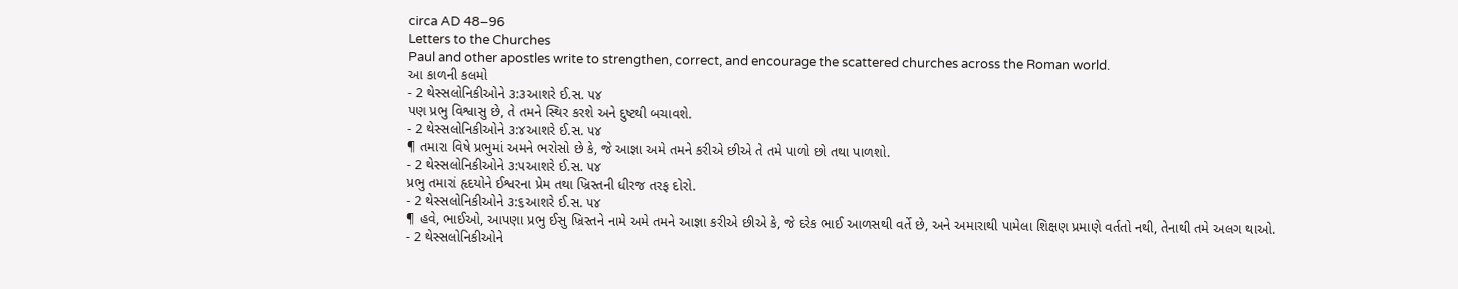circa AD 48–96
Letters to the Churches
Paul and other apostles write to strengthen, correct, and encourage the scattered churches across the Roman world.
આ કાળની કલમો
- 2 થેસ્સલોનિકીઓને ૩:૩આશરે ઈ.સ. ૫૪
પણ પ્રભુ વિશ્વાસુ છે, તે તમને સ્થિર કરશે અને દુષ્ટથી બચાવશે.
- 2 થેસ્સલોનિકીઓને ૩:૪આશરે ઈ.સ. ૫૪
¶ તમારા વિષે પ્રભુમાં અમને ભરોસો છે કે, જે આજ્ઞા અમે તમને કરીએ છીએ તે તમે પાળો છો તથા પાળશો.
- 2 થેસ્સલોનિકીઓને ૩:૫આશરે ઈ.સ. ૫૪
પ્રભુ તમારાં હૃદયોને ઈશ્વરના પ્રેમ તથા ખ્રિસ્તની ધીરજ તરફ દોરો.
- 2 થેસ્સલોનિકીઓને ૩:૬આશરે ઈ.સ. ૫૪
¶ હવે, ભાઈઓ, આપણા પ્રભુ ઈસુ ખ્રિસ્તને નામે અમે તમને આજ્ઞા કરીએ છીએ કે, જે દરેક ભાઈ આળસથી વર્તે છે, અને અમારાથી પામેલા શિક્ષણ પ્રમાણે વર્તતો નથી, તેનાથી તમે અલગ થાઓ.
- 2 થેસ્સલોનિકીઓને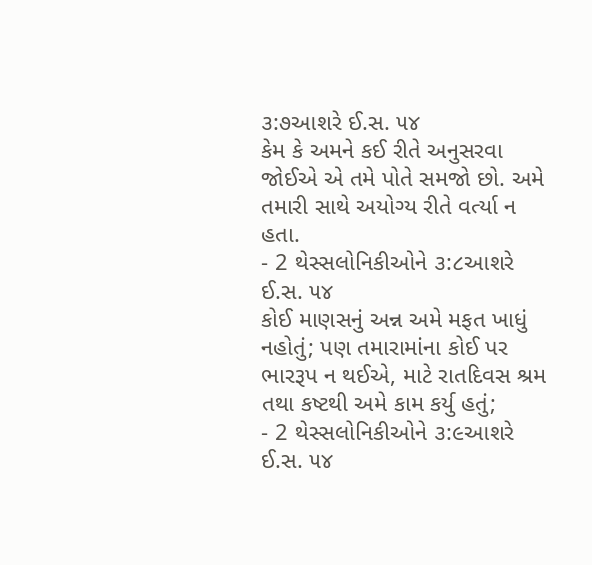૩:૭આશરે ઈ.સ. ૫૪
કેમ કે અમને કઈ રીતે અનુસરવા જોઈએ એ તમે પોતે સમજો છો. અમે તમારી સાથે અયોગ્ય રીતે વર્ત્યા ન હતા.
- 2 થેસ્સલોનિકીઓને ૩:૮આશરે ઈ.સ. ૫૪
કોઈ માણસનું અન્ન અમે મફત ખાધું નહોતું; પણ તમારામાંના કોઈ પર ભારરૂપ ન થઈએ, માટે રાતદિવસ શ્રમ તથા કષ્ટથી અમે કામ કર્યુ હતું;
- 2 થેસ્સલોનિકીઓને ૩:૯આશરે ઈ.સ. ૫૪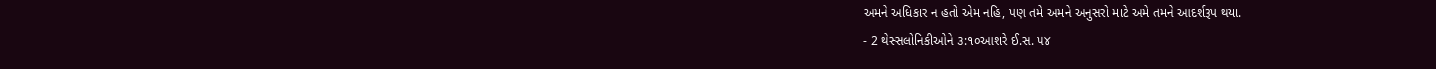અમને અધિકાર ન હતો એમ નહિ, પણ તમે અમને અનુસરો માટે અમે તમને આદર્શરૂપ થયા.
- 2 થેસ્સલોનિકીઓને ૩:૧૦આશરે ઈ.સ. ૫૪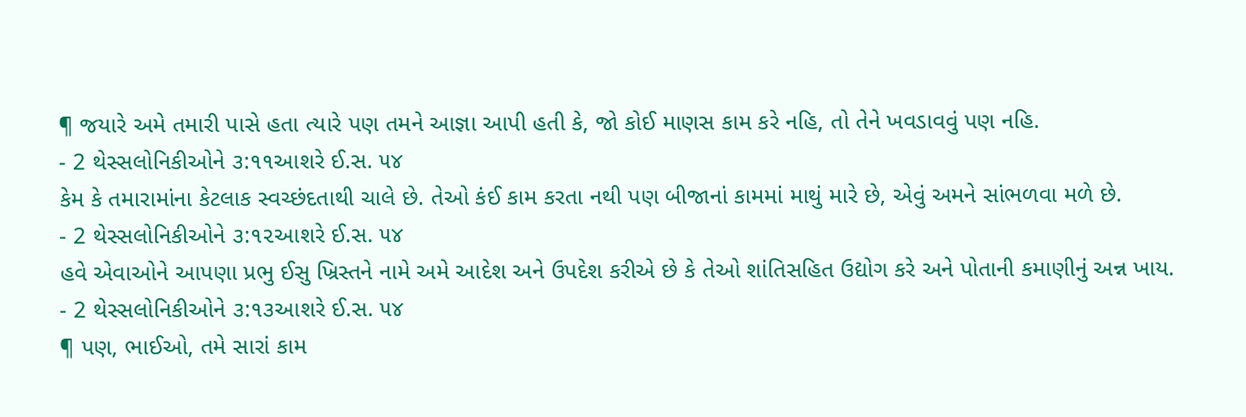¶ જયારે અમે તમારી પાસે હતા ત્યારે પણ તમને આજ્ઞા આપી હતી કે, જો કોઈ માણસ કામ કરે નહિ, તો તેને ખવડાવવું પણ નહિ.
- 2 થેસ્સલોનિકીઓને ૩:૧૧આશરે ઈ.સ. ૫૪
કેમ કે તમારામાંના કેટલાક સ્વચ્છંદતાથી ચાલે છે. તેઓ કંઈ કામ કરતા નથી પણ બીજાનાં કામમાં માથું મારે છે, એવું અમને સાંભળવા મળે છે.
- 2 થેસ્સલોનિકીઓને ૩:૧૨આશરે ઈ.સ. ૫૪
હવે એવાઓને આપણા પ્રભુ ઈસુ ખ્રિસ્તને નામે અમે આદેશ અને ઉપદેશ કરીએ છે કે તેઓ શાંતિસહિત ઉદ્યોગ કરે અને પોતાની કમાણીનું અન્ન ખાય.
- 2 થેસ્સલોનિકીઓને ૩:૧૩આશરે ઈ.સ. ૫૪
¶ પણ, ભાઈઓ, તમે સારાં કામ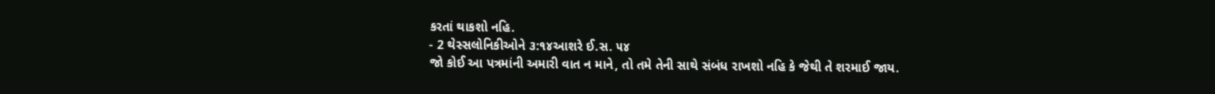કરતાં થાકશો નહિ.
- 2 થેસ્સલોનિકીઓને ૩:૧૪આશરે ઈ.સ. ૫૪
જો કોઈ આ પત્રમાંની અમારી વાત ન માને, તો તમે તેની સાથે સંબંધ રાખશો નહિ કે જેથી તે શરમાઈ જાય.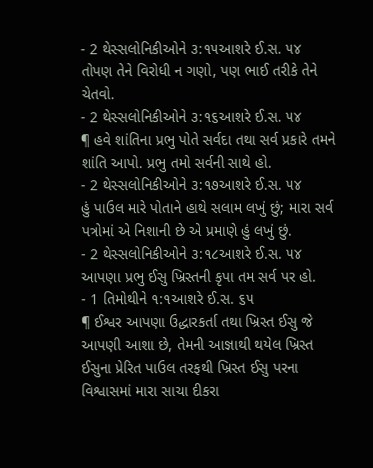- 2 થેસ્સલોનિકીઓને ૩:૧૫આશરે ઈ.સ. ૫૪
તોપણ તેને વિરોધી ન ગણો, પણ ભાઈ તરીકે તેને ચેતવો.
- 2 થેસ્સલોનિકીઓને ૩:૧૬આશરે ઈ.સ. ૫૪
¶ હવે શાંતિના પ્રભુ પોતે સર્વદા તથા સર્વ પ્રકારે તમને શાંતિ આપો. પ્રભુ તમો સર્વની સાથે હો.
- 2 થેસ્સલોનિકીઓને ૩:૧૭આશરે ઈ.સ. ૫૪
હું પાઉલ મારે પોતાને હાથે સલામ લખું છું; મારા સર્વ પત્રોમાં એ નિશાની છે એ પ્રમાણે હું લખું છું.
- 2 થેસ્સલોનિકીઓને ૩:૧૮આશરે ઈ.સ. ૫૪
આપણા પ્રભુ ઈસુ ખ્રિસ્તની કૃપા તમ સર્વ પર હો.
- 1 તિમોથીને ૧:૧આશરે ઈ.સ. ૬૫
¶ ઈશ્વર આપણા ઉદ્ધારકર્તા તથા ખ્રિસ્ત ઈસુ જે આપણી આશા છે, તેમની આજ્ઞાથી થયેલ ખ્રિસ્ત ઈસુના પ્રેરિત પાઉલ તરફથી ખ્રિસ્ત ઈસુ પરના વિશ્વાસમાં મારા સાચા દીકરા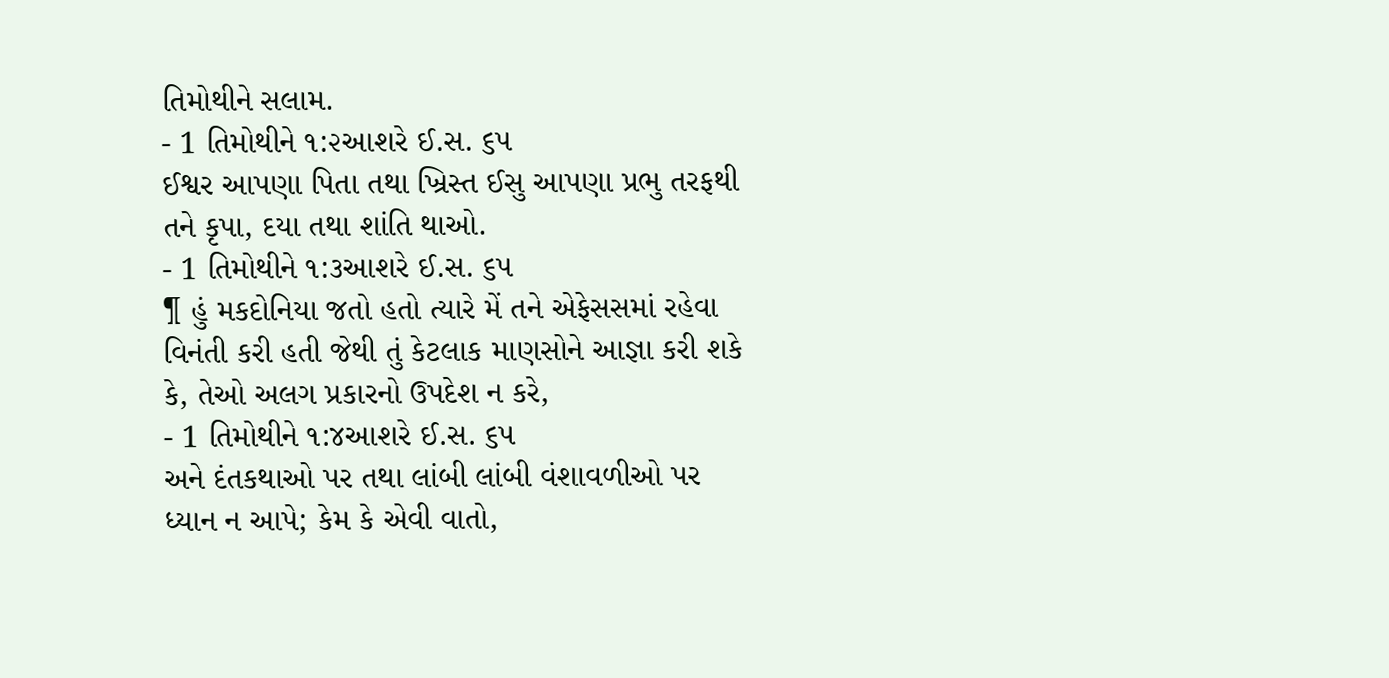તિમોથીને સલામ.
- 1 તિમોથીને ૧:૨આશરે ઈ.સ. ૬૫
ઈશ્વર આપણા પિતા તથા ખ્રિસ્ત ઈસુ આપણા પ્રભુ તરફથી તને કૃપા, દયા તથા શાંતિ થાઓ.
- 1 તિમોથીને ૧:૩આશરે ઈ.સ. ૬૫
¶ હું મકદોનિયા જતો હતો ત્યારે મેં તને એફેસસમાં રહેવા વિનંતી કરી હતી જેથી તું કેટલાક માણસોને આજ્ઞા કરી શકે કે, તેઓ અલગ પ્રકારનો ઉપદેશ ન કરે,
- 1 તિમોથીને ૧:૪આશરે ઈ.સ. ૬૫
અને દંતકથાઓ પર તથા લાંબી લાંબી વંશાવળીઓ પર ધ્યાન ન આપે; કેમ કે એવી વાતો,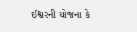ઈશ્વરની યોજના કે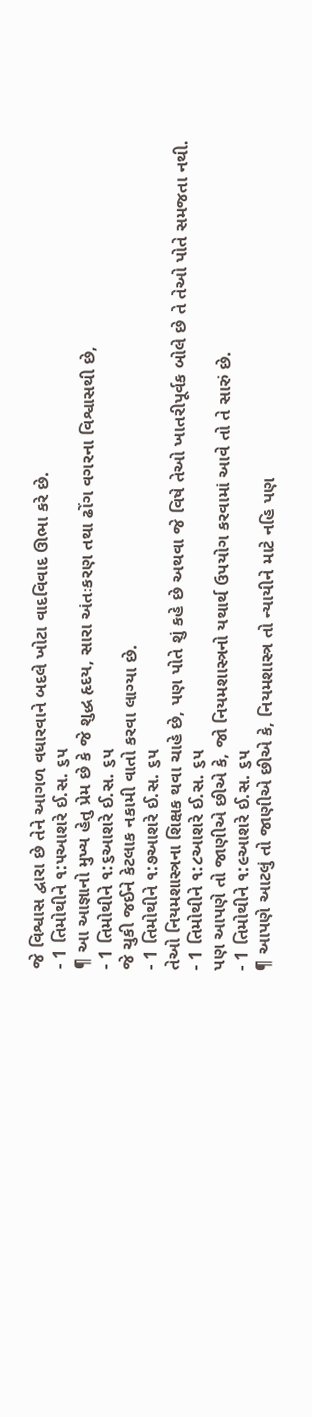જે વિશ્વાસ દ્વારા છે તેને આગળ વધારવાને બદલે ખોટા વાદવિવાદ ઊભા કરે છે.
- 1 તિમોથીને ૧:૫આશરે ઈ.સ. ૬૫
¶ આ આજ્ઞાનો મુખ્ય હેતુ પ્રેમ છે કે જે શુદ્ધ હૃદય, સારા અંતઃકરણ તથા ઢોંગ વગરના વિશ્વાસથી છે,
- 1 તિમોથીને ૧:૬આશરે ઈ.સ. ૬૫
જે ચુકી જઈને કેટલાક નકામી વાતો કરવા લાગ્યા છે.
- 1 તિમોથીને ૧:૭આશરે ઈ.સ. ૬૫
તેઓ નિયમશાસ્ત્રના શિક્ષક થવા ચાહે છે, પણ પોતે શું કહે છે અથવા જે વિષે તેઓ ખાતરીપૂર્વક બોલે છે તે તેઓ પોતે સમજતા નથી.
- 1 તિમોથીને ૧:૮આશરે ઈ.સ. ૬૫
પણ આપણે તો જાણીએ છીએ કે, જો નિયમશાસ્ત્રનો યથાર્થ ઉપયોગ કરવામાં આવે તો તે સારું છે.
- 1 તિમોથીને ૧:૯આશરે ઈ.સ. ૬૫
¶ આપણે આટલું તો જાણીએ છીએ કે, નિયમશાસ્ત્ર તો ન્યાયીને માટે નહિ પણ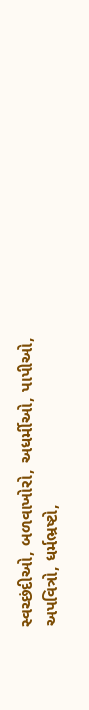સ્વચ્છંદીઓ, બળવાખોરો, અધર્મીઓ, પાપીઓ, અપવિત્રો, ધર્મભ્રષ્ટો,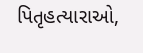પિતૃહત્યારાઓ,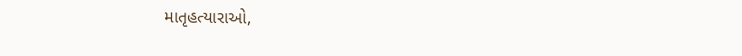માતૃહત્યારાઓ,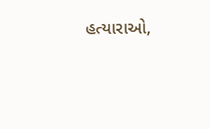હત્યારાઓ,